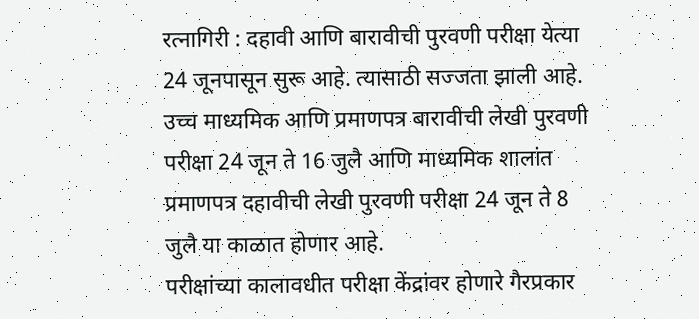रत्नागिरी : दहावी आणि बारावीची पुरवणी परीक्षा येत्या 24 जूनपासून सुरू आहे. त्यासाठी सज्जता झाली आहे.
उच्च माध्यमिक आणि प्रमाणपत्र बारावीची लेखी पुरवणी परीक्षा 24 जून ते 16 जुलै आणि माध्यमिक शालांत प्रमाणपत्र दहावीची लेखी पुरवणी परीक्षा 24 जून ते 8 जुलै या काळात होणार आहे.
परीक्षांच्या कालावधीत परीक्षा केंद्रांवर होणारे गैरप्रकार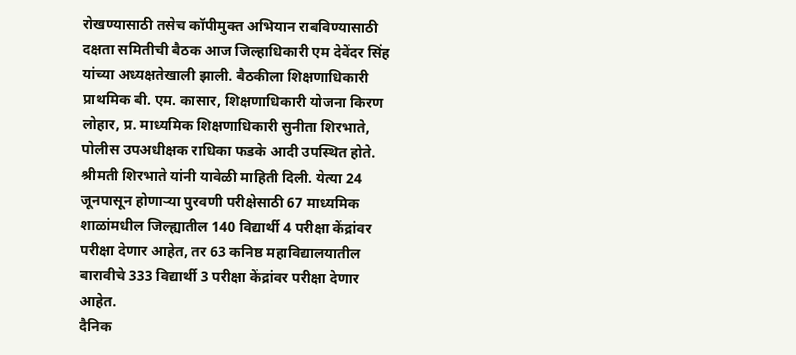रोखण्यासाठी तसेच कॉपीमुक्त अभियान राबविण्यासाठी दक्षता समितीची बैठक आज जिल्हाधिकारी एम देवेंदर सिंह यांच्या अध्यक्षतेखाली झाली. बैठकीला शिक्षणाधिकारी प्राथमिक बी. एम. कासार, शिक्षणाधिकारी योजना किरण लोहार, प्र. माध्यमिक शिक्षणाधिकारी सुनीता शिरभाते, पोलीस उपअधीक्षक राधिका फडके आदी उपस्थित होते.
श्रीमती शिरभाते यांनी यावेळी माहिती दिली. येत्या 24 जूनपासून होणाऱ्या पुरवणी परीक्षेसाठी 67 माध्यमिक शाळांमधील जिल्ह्यातील 140 विद्यार्थी 4 परीक्षा केंद्रांवर परीक्षा देणार आहेत, तर 63 कनिष्ठ महाविद्यालयातील बारावीचे 333 विद्यार्थी 3 परीक्षा केंद्रांवर परीक्षा देणार आहेत.
दैनिक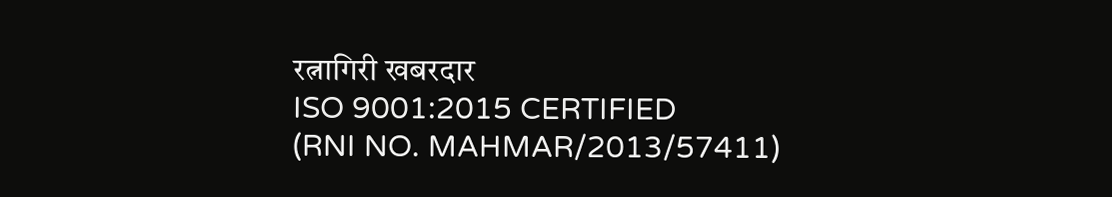रत्नागिरी खबरदार
ISO 9001:2015 CERTIFIED
(RNI NO. MAHMAR/2013/57411)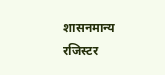शासनमान्य रजिस्टर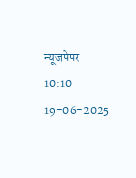न्यूजपेपर
10:10 19-06-2025